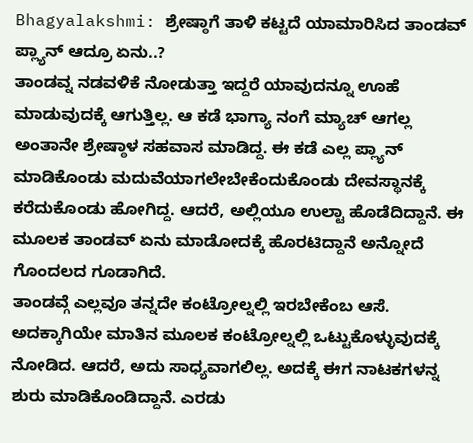Bhagyalakshmi: ಶ್ರೇಷ್ಠಾಗೆ ತಾಳಿ ಕಟ್ಟದೆ ಯಾಮಾರಿಸಿದ ತಾಂಡವ್ ಪ್ಲ್ಯಾನ್ ಆದ್ರೂ ಏನು..?
ತಾಂಡವ್ನ ನಡವಳಿಕೆ ನೋಡುತ್ತಾ ಇದ್ದರೆ ಯಾವುದನ್ನೂ ಊಹೆ ಮಾಡುವುದಕ್ಕೆ ಆಗುತ್ತಿಲ್ಲ. ಆ ಕಡೆ ಭಾಗ್ಯಾ ನಂಗೆ ಮ್ಯಾಚ್ ಆಗಲ್ಲ ಅಂತಾನೇ ಶ್ರೇಷ್ಠಾಳ ಸಹವಾಸ ಮಾಡಿದ್ದ. ಈ ಕಡೆ ಎಲ್ಲ ಪ್ಲ್ಯಾನ್ ಮಾಡಿಕೊಂಡು ಮದುವೆಯಾಗಲೇಬೇಕೆಂದುಕೊಂಡು ದೇವಸ್ಥಾನಕ್ಕೆ ಕರೆದುಕೊಂಡು ಹೋಗಿದ್ದ. ಆದರೆ, ಅಲ್ಲಿಯೂ ಉಲ್ಟಾ ಹೊಡೆದಿದ್ದಾನೆ. ಈ ಮೂಲಕ ತಾಂಡವ್ ಏನು ಮಾಡೋದಕ್ಕೆ ಹೊರಟಿದ್ದಾನೆ ಅನ್ನೋದೆ ಗೊಂದಲದ ಗೂಡಾಗಿದೆ.
ತಾಂಡವ್ಗೆ ಎಲ್ಲವೂ ತನ್ನದೇ ಕಂಟ್ರೋಲ್ನಲ್ಲಿ ಇರಬೇಕೆಂಬ ಆಸೆ. ಅದಕ್ಕಾಗಿಯೇ ಮಾತಿನ ಮೂಲಕ ಕಂಟ್ರೋಲ್ನಲ್ಲಿ ಒಟ್ಟುಕೊಳ್ಳುವುದಕ್ಕೆ ನೋಡಿದ. ಆದರೆ, ಅದು ಸಾಧ್ಯವಾಗಲಿಲ್ಲ. ಅದಕ್ಕೆ ಈಗ ನಾಟಕಗಳನ್ನ ಶುರು ಮಾಡಿಕೊಂಡಿದ್ದಾನೆ. ಎರಡು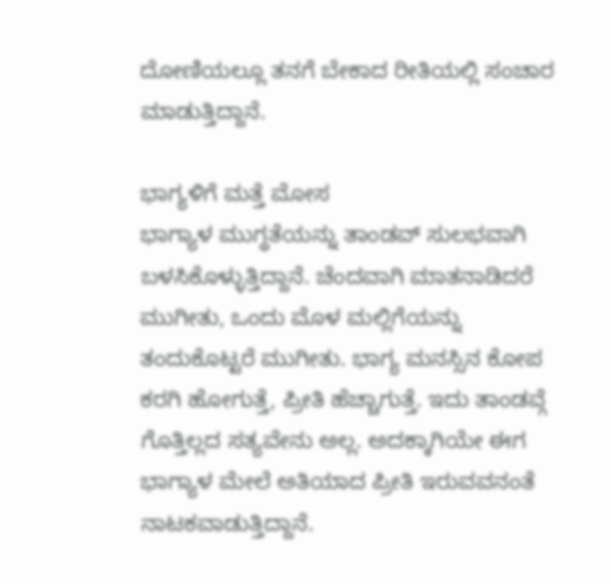ದೋಣಿಯಲ್ಲೂ ತನಗೆ ಬೇಕಾದ ರೀತಿಯಲ್ಲಿ ಸಂಚಾರ ಮಾಡುತ್ತಿದ್ದಾನೆ.

ಭಾಗ್ಯಳಿಗೆ ಮತ್ತೆ ಮೋಸ
ಭಾಗ್ಯಾಳ ಮುಗ್ಧತೆಯನ್ನು ತಾಂಡವ್ ಸುಲಭವಾಗಿ ಬಳಸಿಕೊಳ್ಳುತ್ತಿದ್ದಾನೆ. ಚೆಂದವಾಗಿ ಮಾತನಾಡಿದರೆ ಮುಗೀತು, ಒಂದು ಮೊಳ ಮಲ್ಲಿಗೆಯನ್ನು ತಂದುಕೊಟ್ಟರೆ ಮುಗೀತು. ಭಾಗ್ಯ ಮನಸ್ಸಿನ ಕೋಪ ಕರಗಿ ಹೋಗುತ್ತೆ, ಪ್ರೀತಿ ಹೆಚ್ಚಾಗುತ್ತೆ. ಇದು ತಾಂಡವ್ಗೆ ಗೊತ್ತಿಲ್ಲದ ಸತ್ಯವೇನು ಅಲ್ಲ. ಅದಕ್ಕಾಗಿಯೇ ಈಗ ಭಾಗ್ಯಾಳ ಮೇಲೆ ಅತಿಯಾದ ಪ್ರೀತಿ ಇರುವವನಂತೆ ನಾಟಕವಾಡುತ್ತಿದ್ದಾನೆ.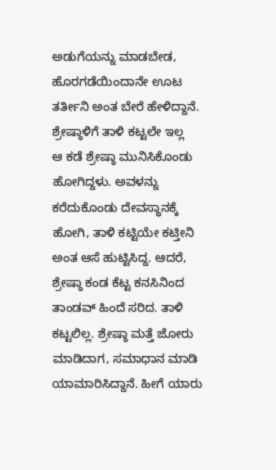ಅಡುಗೆಯನ್ನು ಮಾಡಬೇಡ, ಹೊರಗಡೆಯಿಂದಾನೇ ಊಟ ತರ್ತೀನಿ ಅಂತ ಬೇರೆ ಹೇಳಿದ್ದಾನೆ.
ಶ್ರೇಷ್ಠಾಳಿಗೆ ತಾಳಿ ಕಟ್ಟಲೇ ಇಲ್ಲ
ಆ ಕಡೆ ಶ್ರೇಷ್ಠಾ ಮುನಿಸಿಕೊಂಡು ಹೋಗಿದ್ದಳು. ಅವಳನ್ನು ಕರೆದುಕೊಂಡು ದೇವಸ್ಥಾನಕ್ಕೆ ಹೋಗಿ, ತಾಳಿ ಕಟ್ಟಿಯೇ ಕಟ್ತೀನಿ ಅಂತ ಆಸೆ ಹುಟ್ಟಿಸಿದ್ದ. ಆದರೆ, ಶ್ರೇಷ್ಠಾ ಕಂಡ ಕೆಟ್ಟ ಕನಸಿನಿಂದ ತಾಂಡವ್ ಹಿಂದೆ ಸರಿದ. ತಾಳಿ ಕಟ್ಟಲಿಲ್ಲ. ಶ್ರೇಷ್ಠಾ ಮತ್ತೆ ಜೋರು ಮಾಡಿದಾಗ, ಸಮಾಧಾನ ಮಾಡಿ ಯಾಮಾರಿಸಿದ್ದಾನೆ. ಹೀಗೆ ಯಾರು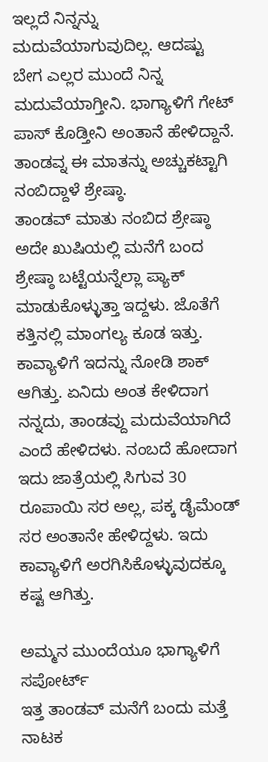ಇಲ್ಲದೆ ನಿನ್ನನ್ನು ಮದುವೆಯಾಗುವುದಿಲ್ಲ. ಆದಷ್ಟು ಬೇಗ ಎಲ್ಲರ ಮುಂದೆ ನಿನ್ನ ಮದುವೆಯಾಗ್ತೀನಿ. ಭಾಗ್ಯಾಳಿಗೆ ಗೇಟ್ ಪಾಸ್ ಕೊಡ್ತೀನಿ ಅಂತಾನೆ ಹೇಳಿದ್ದಾನೆ. ತಾಂಡವ್ನ ಈ ಮಾತನ್ನು ಅಚ್ಚುಕಟ್ಟಾಗಿ ನಂಬಿದ್ದಾಳೆ ಶ್ರೇಷ್ಠಾ.
ತಾಂಡವ್ ಮಾತು ನಂಬಿದ ಶ್ರೇಷ್ಠಾ
ಅದೇ ಖುಷಿಯಲ್ಲಿ ಮನೆಗೆ ಬಂದ ಶ್ರೇಷ್ಠಾ ಬಟ್ಟೆಯನ್ನೆಲ್ಲಾ ಪ್ಯಾಕ್ ಮಾಡುಕೊಳ್ಳುತ್ತಾ ಇದ್ದಳು. ಜೊತೆಗೆ ಕತ್ತಿನಲ್ಲಿ ಮಾಂಗಲ್ಯ ಕೂಡ ಇತ್ತು. ಕಾವ್ಯಾಳಿಗೆ ಇದನ್ನು ನೋಡಿ ಶಾಕ್ ಆಗಿತ್ತು. ಏನಿದು ಅಂತ ಕೇಳಿದಾಗ ನನ್ನದು, ತಾಂಡವ್ದು ಮದುವೆಯಾಗಿದೆ ಎಂದೆ ಹೇಳಿದಳು. ನಂಬದೆ ಹೋದಾಗ ಇದು ಜಾತ್ರೆಯಲ್ಲಿ ಸಿಗುವ 30 ರೂಪಾಯಿ ಸರ ಅಲ್ಲ, ಪಕ್ಕ ಡೈಮೆಂಡ್ ಸರ ಅಂತಾನೇ ಹೇಳಿದ್ದಳು. ಇದು ಕಾವ್ಯಾಳಿಗೆ ಅರಗಿಸಿಕೊಳ್ಳುವುದಕ್ಕೂ ಕಷ್ಟ ಆಗಿತ್ತು.

ಅಮ್ಮನ ಮುಂದೆಯೂ ಭಾಗ್ಯಾಳಿಗೆ ಸಪೋರ್ಟ್
ಇತ್ತ ತಾಂಡವ್ ಮನೆಗೆ ಬಂದು ಮತ್ತೆ ನಾಟಕ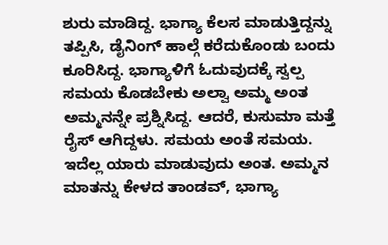ಶುರು ಮಾಡಿದ್ದ. ಭಾಗ್ಯಾ ಕೆಲಸ ಮಾಡುತ್ತಿದ್ದನ್ನು ತಪ್ಪಿಸಿ, ಡೈನಿಂಗ್ ಹಾಲ್ಗೆ ಕರೆದುಕೊಂಡು ಬಂದು ಕೂರಿಸಿದ್ದ. ಭಾಗ್ಯಾಳಿಗೆ ಓದುವುದಕ್ಕೆ ಸ್ವಲ್ಪ ಸಮಯ ಕೊಡಬೇಕು ಅಲ್ವಾ ಅಮ್ಮ ಅಂತ ಅಮ್ಮನನ್ನೇ ಪ್ರಶ್ನಿಸಿದ್ದ. ಆದರೆ, ಕುಸುಮಾ ಮತ್ತೆ ರೈಸ್ ಆಗಿದ್ದಳು. ಸಮಯ ಅಂತೆ ಸಮಯ. ಇದೆಲ್ಲ ಯಾರು ಮಾಡುವುದು ಅಂತ. ಅಮ್ಮನ ಮಾತನ್ನು ಕೇಳದ ತಾಂಡವ್, ಭಾಗ್ಯಾ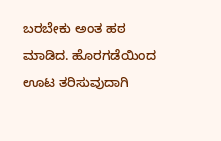ಬರಬೇಕು ಅಂತ ಹಠ ಮಾಡಿದ. ಹೊರಗಡೆಯಿಂದ ಊಟ ತರಿಸುವುದಾಗಿ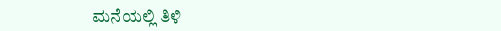ಮನೆಯಲ್ಲಿ ತಿಳಿ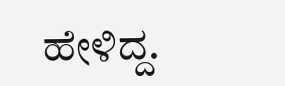ಹೇಳಿದ್ದ.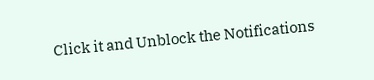Click it and Unblock the Notifications